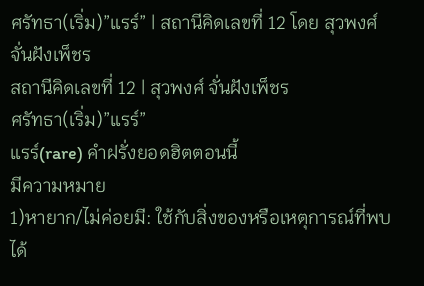ศรัทธา(เริ่ม)”แรร์” | สถานีคิดเลขที่ 12 โดย สุวพงศ์ จั่นฝังเพ็ชร
สถานีคิดเลขที่ 12 | สุวพงศ์ จั่นฝังเพ็ชร
ศรัทธา(เริ่ม)”แรร์”
แรร์(rare) คำฝรั่งยอดฮิตตอนนี้
มีความหมาย
1)หายาก/ไม่ค่อยมี: ใช้กับสิ่งของหรือเหตุการณ์ที่พบได้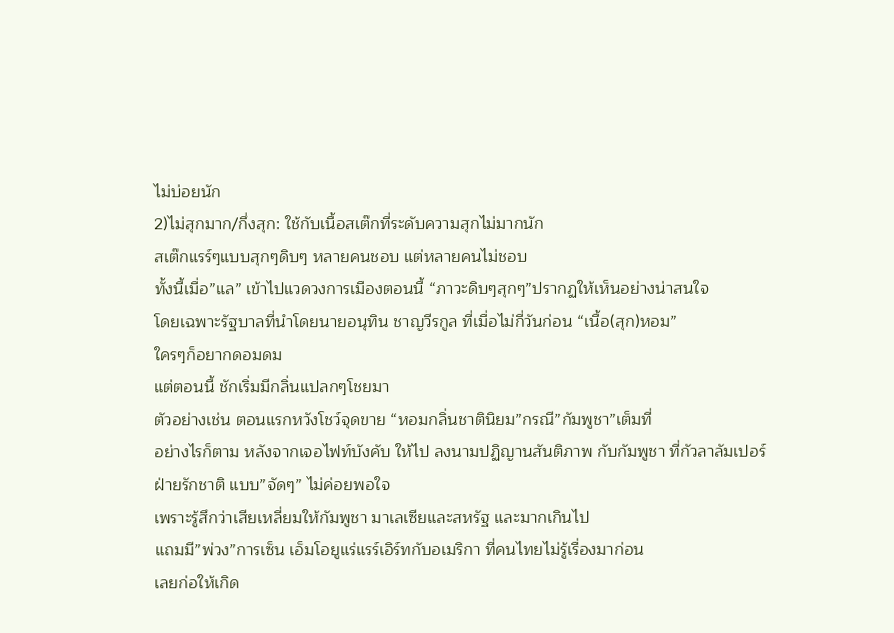ไม่บ่อยนัก
2)ไม่สุกมาก/กึ่งสุก: ใช้กับเนื้อสเต๊กที่ระดับความสุกไม่มากนัก
สเต๊กแรร์ๆแบบสุกๆดิบๆ หลายคนชอบ แต่หลายคนไม่ชอบ
ทั้งนี้เมื่อ”แล” เข้าไปแวดวงการเมืองตอนนี้ “ภาวะดิบๆสุกๆ”ปรากฏให้เห็นอย่างน่าสนใจ
โดยเฉพาะรัฐบาลที่นำโดยนายอนุทิน ชาญวีรกูล ที่เมื่อไม่กี่วันก่อน “เนื้อ(สุก)หอม”
ใครๆก็อยากดอมดม
แต่ตอนนี้ ชักเริ่มมีกลิ่นแปลกๆโชยมา
ตัวอย่างเช่น ตอนแรกหวังโชว์จุดขาย “หอมกลิ่นชาตินิยม”กรณี”กัมพูชา”เต็มที่
อย่างไรก็ตาม หลังจากเจอไฟท์บังคับ ให้ไป ลงนามปฏิญานสันติภาพ กับกัมพูชา ที่กัวลาลัมเปอร์
ฝ่ายรักชาติ แบบ”จัดๆ” ไม่ค่อยพอใจ
เพราะรู้สึกว่าเสียเหลี่ยมให้กัมพูชา มาเลเซียและสหรัฐ และมากเกินไป
แถมมี”พ่วง”การเซ็น เอ็มโอยูแร่แรร์เอิร์ทกับอเมริกา ที่คนไทยไม่รู้เรื่องมาก่อน
เลยก่อให้เกิด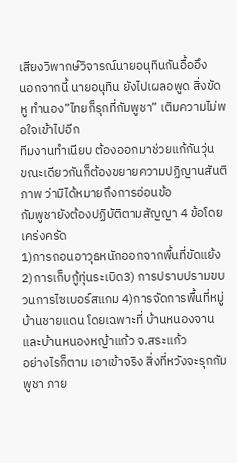เสียงวิพากษ์วิจารณ์นายอนุทินกันอื้ออึง
นอกจากนี้ นายอนุทิน ยังไปเผลอพูด สิ่งขัดหู ทำนอง”ไทยก็รุกที่กัมพูชา” เติมความไม่พอใจเข้าไปอีก
ทีมงานทำเนียบ ต้องออกมาช่วยแก้กันวุ่น
ขณะเดียวกันก็ต้องขยายความปฏิญานสันติภาพ ว่ามิได้หมายถึงการอ่อนข้อ
กัมพูชายังต้องปฏิบัติตามสัญญา 4 ข้อโดยเคร่งครัด
1)การถอนอาวุธหนักออกจากพื้นที่ขัดแย้ง 2)การเก็บกู้ทุ่นระเบิด3) การปราบปรามขบวนการไซเบอร์สแกม 4)การจัดการพื้นที่หมู่บ้านชายแดน โดยเฉพาะที่ บ้านหนองจานและบ้านหนองหญ้าแก้ว จ.สระแก้ว
อย่างไรก็ตาม เอาเข้าจริง สิ่งที่หวังจะรุกกัมพูชา ภาย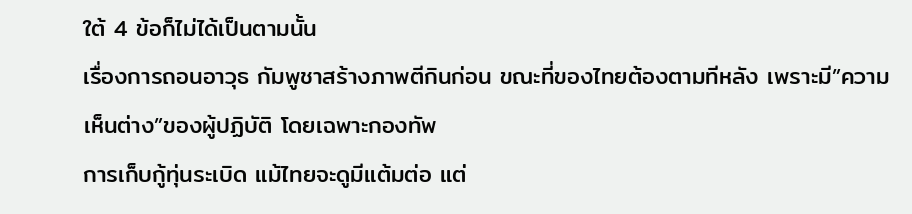ใต้ 4 ข้อก็ไม่ได้เป็นตามนั้น
เรื่องการถอนอาวุธ กัมพูชาสร้างภาพตีกินก่อน ขณะที่ของไทยต้องตามทีหลัง เพราะมี”ความเห็นต่าง”ของผู้ปฏิบัติ โดยเฉพาะกองทัพ
การเก็บกู้ทุ่นระเบิด แม้ไทยจะดูมีแต้มต่อ แต่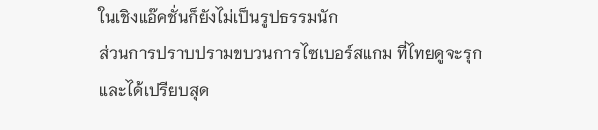ในเชิงแอ๊คชั่นก็ยังไม่เป็นรูปธรรมนัก
ส่วนการปราบปรามขบวนการไซเบอร์สแกม ที่ไทยดูจะรุกและได้เปรียบสุด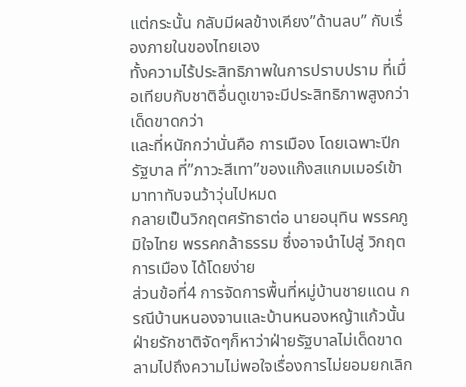แต่กระนั้น กลับมีผลข้างเคียง”ด้านลบ” กับเรื่องภายในของไทยเอง
ทั้งความไร้ประสิทธิภาพในการปราบปราม ที่เมื่อเทียบกับชาติอื่นดูเขาจะมีประสิทธิภาพสูงกว่า เด็ดขาดกว่า
และที่หนักกว่านั่นคือ การเมือง โดยเฉพาะปีกรัฐบาล ที่”ภาวะสีเทา”ของแก๊งสแกมเมอร์เข้ามาทาทับจนว้าวุ่นไปหมด
กลายเป็นวิกฤตศรัทธาต่อ นายอนุทิน พรรคภูมิใจไทย พรรคกล้าธรรม ซึ่งอาจนำไปสู่ วิกฤตการเมือง ได้โดยง่าย
ส่วนข้อที่4 การจัดการพื้นที่หมู่บ้านชายแดน กรณีบ้านหนองจานและบ้านหนองหญ้าแก้วนั้น ฝ่ายรักชาติจัดๆก็หาว่าฝ่ายรัฐบาลไม่เด็ดขาด
ลามไปถึงความไม่พอใจเรื่องการไม่ยอมยกเลิก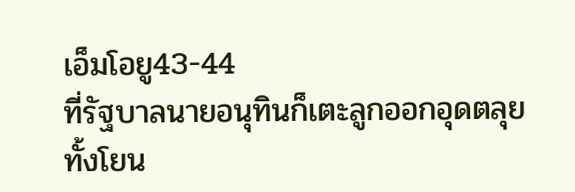เอ็มโอยู43-44
ที่รัฐบาลนายอนุทินก็เตะลูกออกอุดตลุย ทั้งโยน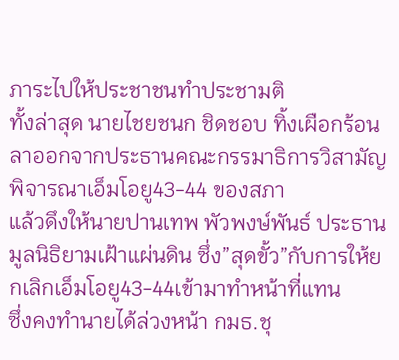ภาระไปให้ประชาชนทำประชามติ
ทั้งล่าสุด นายไชยชนก ชิดชอบ ทิ้งเผือกร้อน ลาออกจากประธานคณะกรรมาธิการวิสามัญพิจารณาเอ็มโอยู43-44 ของสภา
แล้วดึงให้นายปานเทพ พัวพงษ์พันธ์ ประธานมูลนิธิยามเฝ้าแผ่นดิน ซึ่ง”สุดขั้ว”กับการให้ยกเลิกเอ็มโอยู43-44เข้ามาทำหน้าที่แทน
ซึ่งคงทำนายได้ล่วงหน้า กมธ.ชุ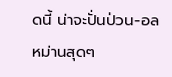ดนี้ น่าจะปั่นป่วน-อลหม่านสุดๆ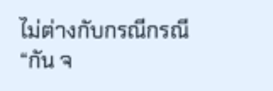ไม่ต่างกับกรณีกรณี “กัน จ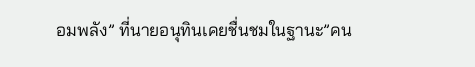อมพลัง” ที่นายอนุทินเคยชื่นชมในฐานะ”คน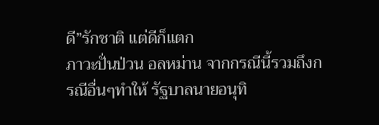ดี”รักชาติ แต่ดีก็แตก
ภาวะปั่นป่วน อลหม่าน จากกรณีนี้รวมถึงกรณีอื่นๆทำให้ รัฐบาลนายอนุทิ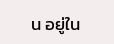น อยู่ใน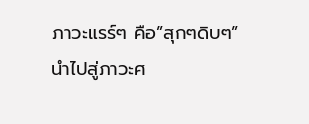ภาวะแรร์ๆ คือ”สุกๆดิบๆ”
นำไปสู่ภาวะศ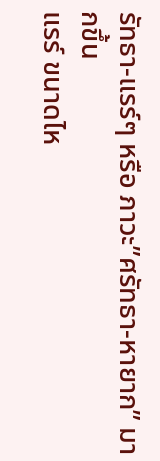รัทธา-แรร์ๆ หรือ ภาวะ”ศรัทธา-หายาก” มากขึ้น
แรร์ ขนาดไห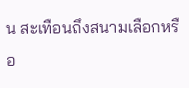น สะเทือนถึงสนามเลือกหรือ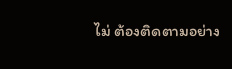ไม่ ต้องติดตามอย่าง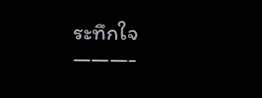ระทึกใจ
———-